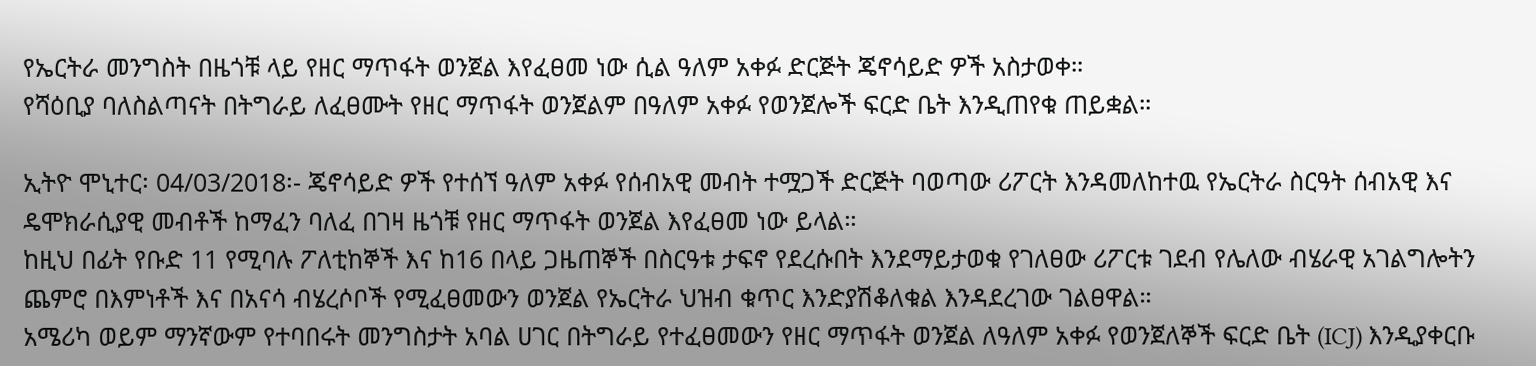የኤርትራ መንግስት በዜጎቹ ላይ የዘር ማጥፋት ወንጀል እየፈፀመ ነው ሲል ዓለም አቀፉ ድርጅት ጄኖሳይድ ዎች አስታወቀ።
የሻዕቢያ ባለስልጣናት በትግራይ ለፈፀሙት የዘር ማጥፋት ወንጀልም በዓለም አቀፉ የወንጀሎች ፍርድ ቤት እንዲጠየቁ ጠይቋል።

ኢትዮ ሞኒተር፡ 04/03/2018፡- ጄኖሳይድ ዎች የተሰኘ ዓለም አቀፉ የሰብአዊ መብት ተሟጋች ድርጅት ባወጣው ሪፖርት እንዳመለከተዉ የኤርትራ ስርዓት ሰብአዊ እና ዴሞክራሲያዊ መብቶች ከማፈን ባለፈ በገዛ ዜጎቹ የዘር ማጥፋት ወንጀል እየፈፀመ ነው ይላል።
ከዚህ በፊት የቡድ 11 የሚባሉ ፖለቲከኞች እና ከ16 በላይ ጋዜጠኞች በስርዓቱ ታፍኖ የደረሱበት እንደማይታወቁ የገለፀው ሪፖርቱ ገደብ የሌለው ብሄራዊ አገልግሎትን ጨምሮ በእምነቶች እና በአናሳ ብሄረሶቦች የሚፈፀመውን ወንጀል የኤርትራ ህዝብ ቁጥር እንድያሽቆለቁል እንዳደረገው ገልፀዋል።
አሜሪካ ወይም ማንኛውም የተባበሩት መንግስታት አባል ሀገር በትግራይ የተፈፀመውን የዘር ማጥፋት ወንጀል ለዓለም አቀፉ የወንጀለኞች ፍርድ ቤት (ICJ) እንዲያቀርቡ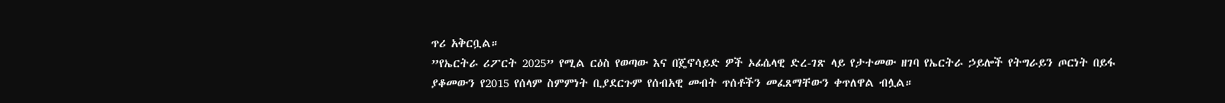ጥሪ አቅርቧል።
”የኤርትራ ሪፖርት 2025” የሚል ርዕስ የወጣው እና በጄኖሳይድ ዎች ኦፊሴላዊ ድረ-ገጽ ላይ የታተመው ዘገባ የኤርትራ ኃይሎች የትግራይን ጦርነት በይፋ ያቆመውን የ2015 የሰላም ስምምነት ቢያደርጉም የሰብአዊ መብት ጥሰቶችን መፈጸማቸውን ቀጥለዋል ብሏል።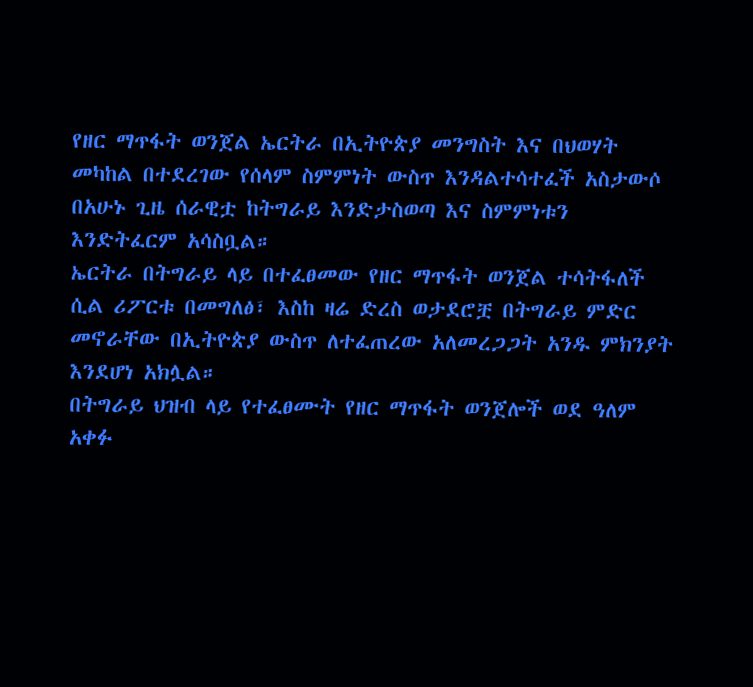የዘር ማጥፋት ወንጀል ኤርትራ በኢትዮጵያ መንግስት እና በህወሃት መካከል በተደረገው የሰላም ስምምነት ውስጥ እንዳልተሳተፈች አስታውሶ በአሁኑ ጊዜ ሰራዊቷ ከትግራይ እንድታስወጣ እና ስምምነቱን እንድትፈርም አሳስቧል።
ኤርትራ በትግራይ ላይ በተፈፀመው የዘር ማጥፋት ወንጀል ተሳትፋለች ሲል ሪፖርቱ በመግለፅ፣ እስከ ዛሬ ድረስ ወታደሮቿ በትግራይ ምድር መኖራቸው በኢትዮጵያ ውስጥ ለተፈጠረው አለመረጋጋት አንዱ ምክንያት እንደሆነ አክሏል።
በትግራይ ህዝብ ላይ የተፈፀሙት የዘር ማጥፋት ወንጀሎች ወደ ዓለም አቀፉ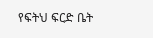የፍትህ ፍርድ ቤት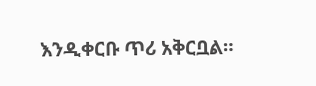እንዲቀርቡ ጥሪ አቅርቧል።